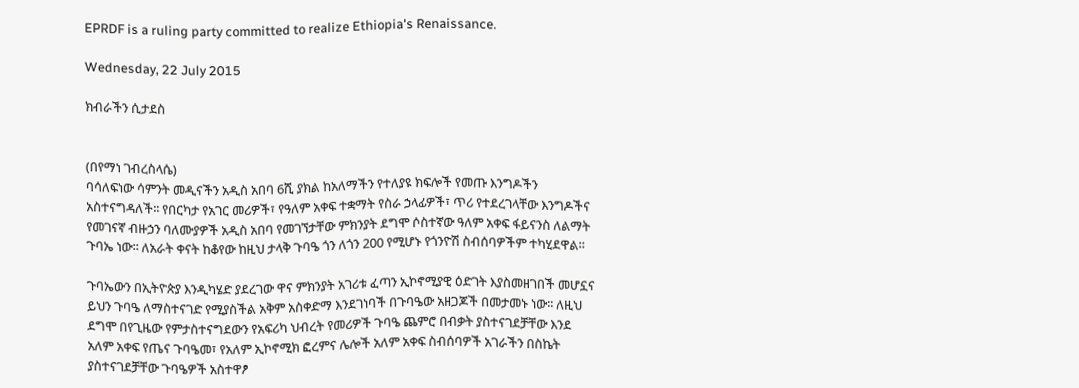EPRDF is a ruling party committed to realize Ethiopia's Renaissance.

Wednesday, 22 July 2015

ክብራችን ሲታደስ


(በየማነ ገብረስላሴ)
ባሳለፍነው ሳምንት መዲናችን አዲስ አበባ 6ሺ ያክል ከአለማችን የተለያዩ ክፍሎች የመጡ እንግዶችን አስተናግዳለች፡፡ የበርካታ የአገር መሪዎች፣ የዓለም አቀፍ ተቋማት የስራ ኃላፊዎች፣ ጥሪ የተደረገላቸው እንግዶችና የመገናኛ ብዙኃን ባለሙያዎች አዲስ አበባ የመገኘታቸው ምክንያት ደግሞ ሶስተኛው ዓለም አቀፍ ፋይናንስ ለልማት ጉባኤ ነው፡፡ ለአራት ቀናት ከቆየው ከዚህ ታላቅ ጉባዔ ጎን ለጎን 200 የሚሆኑ የጎንዮሽ ስብሰባዎችም ተካሂደዋል።

ጉባኤውን በኢትዮጵያ እንዲካሄድ ያደረገው ዋና ምክንያት አገሪቱ ፈጣን ኢኮኖሚያዊ ዕድገት እያስመዘገበች መሆኗና ይህን ጉባዔ ለማስተናገድ የሚያስችል አቅም አስቀድማ እንደገነባች በጉባዔው አዘጋጆች በመታመኑ ነው፡፡ ለዚህ ደግሞ በየጊዜው የምታስተናግደውን የአፍሪካ ህብረት የመሪዎች ጉባዔ ጨምሮ በብቃት ያስተናገደቻቸው እንደ አለም አቀፍ የጤና ጉባዔመ፣ የአለም ኢኮኖሚክ ፎረምና ሌሎች አለም አቀፍ ስብሰባዎች አገራችን በስኬት ያስተናገደቻቸው ጉባዔዎች አስተዋፆ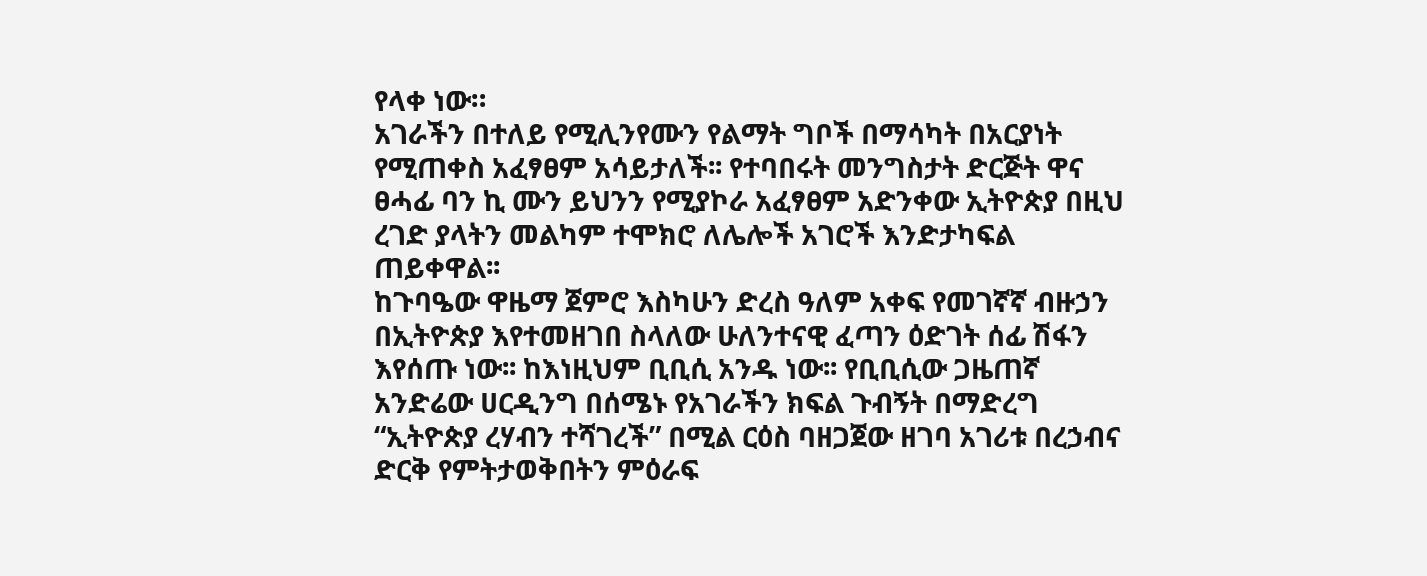የላቀ ነው።
አገራችን በተለይ የሚሊንየሙን የልማት ግቦች በማሳካት በአርያነት የሚጠቀስ አፈፃፀም አሳይታለች፡፡ የተባበሩት መንግስታት ድርጅት ዋና ፀሓፊ ባን ኪ ሙን ይህንን የሚያኮራ አፈፃፀም አድንቀው ኢትዮጵያ በዚህ ረገድ ያላትን መልካም ተሞክሮ ለሌሎች አገሮች እንድታካፍል ጠይቀዋል፡፡
ከጉባዔው ዋዜማ ጀምሮ እስካሁን ድረስ ዓለም አቀፍ የመገኛኛ ብዙኃን በኢትዮጵያ እየተመዘገበ ስላለው ሁለንተናዊ ፈጣን ዕድገት ሰፊ ሽፋን እየሰጡ ነው፡፡ ከእነዚህም ቢቢሲ አንዱ ነው፡፡ የቢቢሲው ጋዜጠኛ አንድሬው ሀርዲንግ በሰሜኑ የአገራችን ክፍል ጉብኝት በማድረግ “ኢትዮጵያ ረሃብን ተሻገረች” በሚል ርዕስ ባዘጋጀው ዘገባ አገሪቱ በረኃብና ድርቅ የምትታወቅበትን ምዕራፍ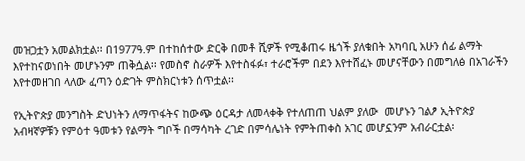መዝጋቷን አመልክቷል፡፡ በ1977ዓ.ም በተከሰተው ድርቅ በመቶ ሺዎች የሚቆጠሩ ዜጎች ያለቁበት አካባቢ አሁን ሰፊ ልማት እየተከናወነበት መሆኑንም ጠቅሷል፡፡ የመስኖ ስራዎች እየተስፋፉ፣ ተራሮችም በደን እየተሸፈኑ መሆናቸውን በመግለፅ በአገራችን እየተመዘገበ ላለው ፈጣን ዕድገት ምስክርነቱን ሰጥቷል፡፡

የኢትዮጵያ መንግስት ድህነትን ለማጥፋትና ከውጭ ዕርዳታ ለመላቀቅ የተለጠጠ ህልም ያለው  መሆኑን ገልፆ ኢትዮጵያ አብዛኛዎቹን የምዕተ ዓመቱን የልማት ግቦች በማሳካት ረገድ በምሳሌነት የምትጠቀስ አገር መሆኗንም አብራርቷል፡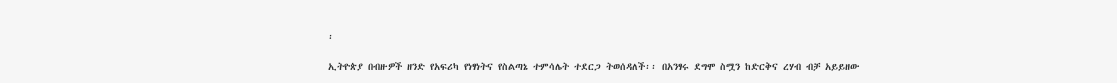፡

ኢትዮጵያ በብዙዎች ዘንድ የአፍሪካ የነፃነትና የስልጣኔ ተምሳሌት ተደርጋ ትወሰዳለች፡፡ በአንፃሩ ደግሞ ስሟን ከድርቅና ረሃብ ብቻ አይይዘው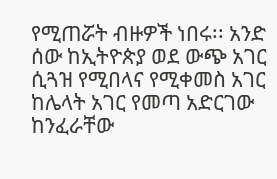የሚጠሯት ብዙዎች ነበሩ፡፡ አንድ ሰው ከኢትዮጵያ ወደ ውጭ አገር ሲጓዝ የሚበላና የሚቀመስ አገር ከሌላት አገር የመጣ አድርገው ከንፈራቸው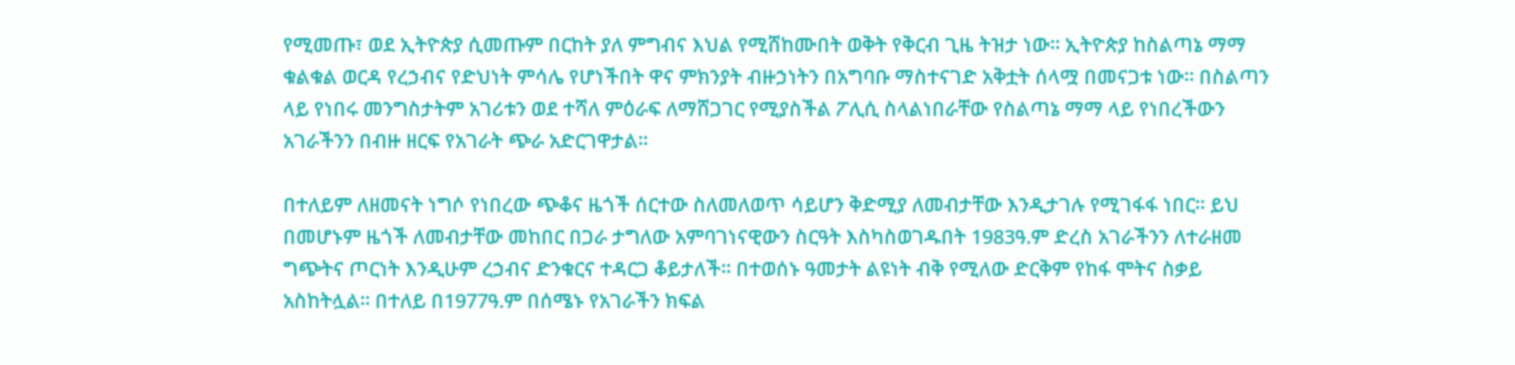የሚመጡ፣ ወደ ኢትዮጵያ ሲመጡም በርከት ያለ ምግብና እህል የሚሸከሙበት ወቅት የቅርብ ጊዜ ትዝታ ነው፡፡ ኢትዮጵያ ከስልጣኔ ማማ ቁልቁል ወርዳ የረኃብና የድህነት ምሳሌ የሆነችበት ዋና ምክንያት ብዙኃነትን በአግባቡ ማስተናገድ አቅቷት ሰላሟ በመናጋቱ ነው። በስልጣን ላይ የነበሩ መንግስታትም አገሪቱን ወደ ተሻለ ምዕራፍ ለማሸጋገር የሚያስችል ፖሊሲ ስላልነበራቸው የስልጣኔ ማማ ላይ የነበረችውን አገራችንን በብዙ ዘርፍ የአገራት ጭራ አድርገዋታል፡፡

በተለይም ለዘመናት ነግሶ የነበረው ጭቆና ዜጎች ሰርተው ስለመለወጥ ሳይሆን ቅድሚያ ለመብታቸው እንዲታገሉ የሚገፋፋ ነበር፡፡ ይህ በመሆኑም ዜጎች ለመብታቸው መከበር በጋራ ታግለው አምባገነናዊውን ስርዓት እስካስወገዱበት 1983ዓ.ም ድረስ አገራችንን ለተራዘመ ግጭትና ጦርነት እንዲሁም ረኃብና ድንቁርና ተዳርጋ ቆይታለች፡፡ በተወሰኑ ዓመታት ልዩነት ብቅ የሚለው ድርቅም የከፋ ሞትና ስቃይ አስከትሏል፡፡ በተለይ በ1977ዓ.ም በሰሜኑ የአገራችን ክፍል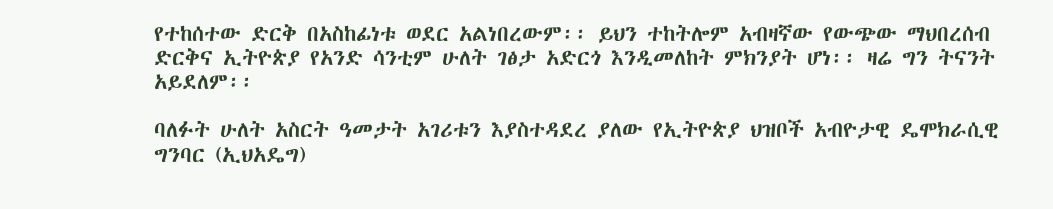የተከሰተው ድርቅ በአስከፊነቱ ወደር አልነበረውም፡፡ ይህን ተከትሎም አብዛኛው የውጭው ማህበረሰብ ድርቅና ኢትዮጵያ የአንድ ሳንቲም ሁለት ገፅታ አድርጎ እንዲመለከት ምክንያት ሆነ፡፡ ዛሬ ግን ትናንት አይደለም፡፡

ባለፉት ሁለት አስርት ዓመታት አገሪቱን እያስተዳደረ ያለው የኢትዮጵያ ህዝቦች አብዮታዊ ዴሞክራሲዊ ግንባር (ኢህአዴግ)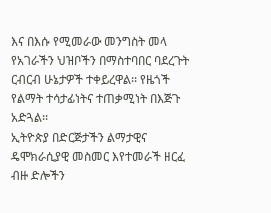እና በእሱ የሚመራው መንግስት መላ የአገራችን ህዝቦችን በማስተባበር ባደረጉት ርብርብ ሁኔታዎች ተቀይረዋል፡፡ የዜጎች የልማት ተሳታፊነትና ተጠቃሚነት በእጅጉ አድጓል፡፡
ኢትዮጵያ በድርጅታችን ልማታዊና ዴሞክራሲያዊ መስመር እየተመራች ዘርፈ ብዙ ድሎችን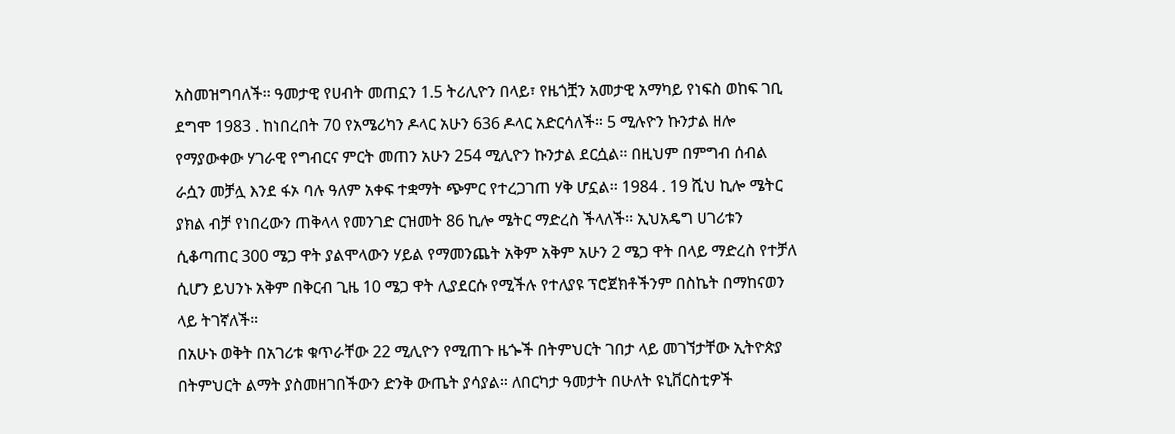አስመዝግባለች፡፡ ዓመታዊ የሀብት መጠኗን 1.5 ትሪሊዮን በላይ፣ የዜጎቿን አመታዊ አማካይ የነፍስ ወከፍ ገቢ ደግሞ 1983 . ከነበረበት 70 የአሜሪካን ዶላር አሁን 636 ዶላር አድርሳለች። 5 ሚሉዮን ኩንታል ዘሎ የማያውቀው ሃገራዊ የግብርና ምርት መጠን አሁን 254 ሚሊዮን ኩንታል ደርሷል፡፡ በዚህም በምግብ ሰብል ራሷን መቻሏ እንደ ፋኦ ባሉ ዓለም አቀፍ ተቋማት ጭምር የተረጋገጠ ሃቅ ሆኗል፡፡ 1984 . 19 ሺህ ኪሎ ሜትር ያክል ብቻ የነበረውን ጠቅላላ የመንገድ ርዝመት 86 ኪሎ ሜትር ማድረስ ችላለች፡፡ ኢህአዴግ ሀገሪቱን ሲቆጣጠር 300 ሜጋ ዋት ያልሞላውን ሃይል የማመንጨት አቅም አቅም አሁን 2 ሜጋ ዋት በላይ ማድረስ የተቻለ ሲሆን ይህንኑ አቅም በቅርብ ጊዜ 10 ሜጋ ዋት ሊያደርሱ የሚችሉ የተለያዩ ፕሮጀክቶችንም በስኬት በማከናወን ላይ ትገኛለች።
በአሁኑ ወቅት በአገሪቱ ቁጥራቸው 22 ሚሊዮን የሚጠጉ ዜጐች በትምህርት ገበታ ላይ መገኘታቸው ኢትዮጵያ በትምህርት ልማት ያስመዘገበችውን ድንቅ ውጤት ያሳያል። ለበርካታ ዓመታት በሁለት ዩኒቨርስቲዎች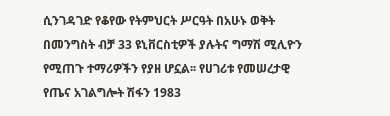ሲንገዳገድ የቆየው የትምህርት ሥርዓት በአሁኑ ወቅት በመንግስት ብቻ 33 ዩኒቨርስቲዎች ያሉትና ግማሽ ሚሊዮን የሚጠጉ ተማሪዎችን የያዘ ሆኗል፡፡ የሀገሪቱ የመሠረታዊ የጤና አገልግሎት ሽፋን 1983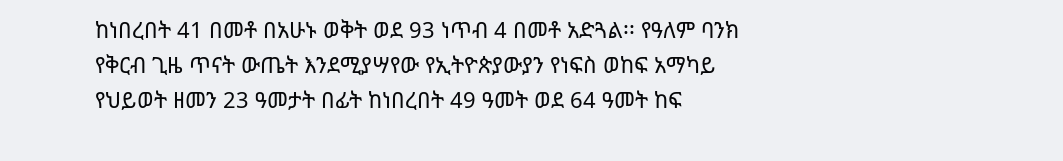ከነበረበት 41 በመቶ በአሁኑ ወቅት ወደ 93 ነጥብ 4 በመቶ አድጓል፡፡ የዓለም ባንክ የቅርብ ጊዜ ጥናት ውጤት እንደሚያሣየው የኢትዮጵያውያን የነፍስ ወከፍ አማካይ የህይወት ዘመን 23 ዓመታት በፊት ከነበረበት 49 ዓመት ወደ 64 ዓመት ከፍ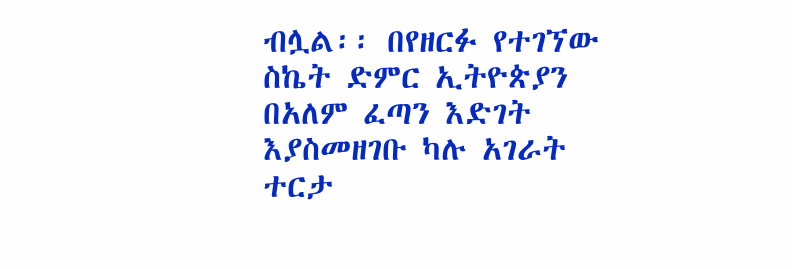ብሏል፡፡ በየዘርፉ የተገኘው ስኬት ድምር ኢትዮጵያን በአለም ፈጣን እድገት እያስመዘገቡ ካሉ አገራት ተርታ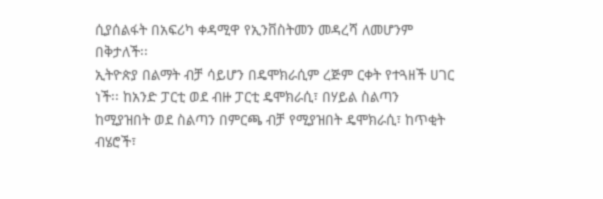ሲያሰልፋት በአፍሪካ ቀዳሚዋ የኢንቨስትመን መዳረሻ ለመሆንም በቅታለች፡፡
ኢትዮጵያ በልማት ብቻ ሳይሆን በዴሞክራሲም ረጅም ርቀት የተጓዘች ሀገር ነች፡፡ ከአንድ ፓርቲ ወደ ብዙ ፓርቲ ዴሞክራሲ፣ በሃይል ስልጣን ከሚያዝበት ወደ ስልጣን በምርጫ ብቻ የሚያዝበት ዴሞክራሲ፣ ከጥቂት ብሄሮች፣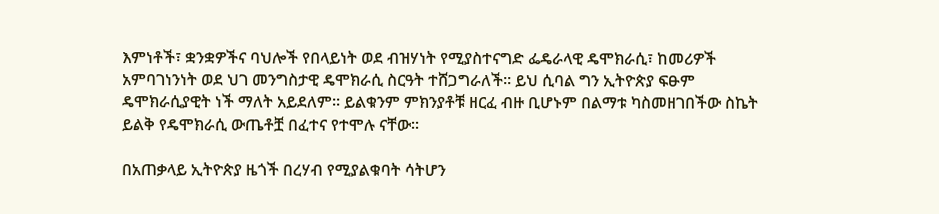እምነቶች፣ ቋንቋዎችና ባህሎች የበላይነት ወደ ብዝሃነት የሚያስተናግድ ፌዴራላዊ ዴሞክራሲ፣ ከመሪዎች አምባገነንነት ወደ ህገ መንግስታዊ ዴሞክራሲ ስርዓት ተሸጋግራለች፡፡ ይህ ሲባል ግን ኢትዮጵያ ፍፁም ዴሞክራሲያዊት ነች ማለት አይደለም፡፡ ይልቁንም ምክንያቶቹ ዘርፈ ብዙ ቢሆኑም በልማቱ ካስመዘገበችው ስኬት ይልቅ የዴሞክራሲ ውጤቶቿ በፈተና የተሞሉ ናቸው፡፡

በአጠቃላይ ኢትዮጵያ ዜጎች በረሃብ የሚያልቁባት ሳትሆን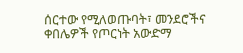ሰርተው የሚለወጡባት፣ መንደሮችና ቀበሌዎች የጦርነት አውድማ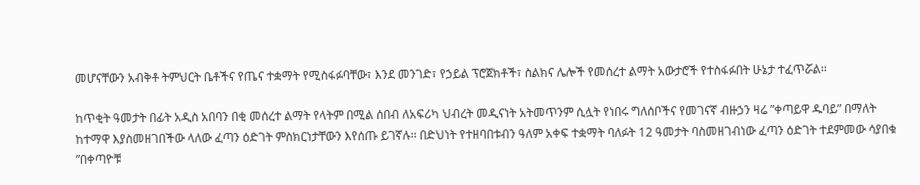መሆናቸውን አብቅቶ ትምህርት ቤቶችና የጤና ተቋማት የሚስፋፉባቸው፣ እንደ መንገድ፣ የኃይል ፕሮጀክቶች፣ ስልክና ሌሎች የመሰረተ ልማት አውታሮች የተስፋፉበት ሁኔታ ተፈጥሯል፡፡

ከጥቂት ዓመታት በፊት አዲስ አበባን በቂ መሰረተ ልማት የላትም በሚል ሰበብ ለአፍሪካ ህብረት መዲናነት አትመጥንም ሲሏት የነበሩ ግለሰቦችና የመገናኛ ብዙኃን ዛሬ ”ቀጣይዋ ዱባይ” በማለት ከተማዋ እያስመዘገበችው ላለው ፈጣን ዕድገት ምስክርነታቸውን እየሰጡ ይገኛሉ፡፡ በድህነት የተዘባበቱብን ዓለም አቀፍ ተቋማት ባለፉት 12 ዓመታት ባስመዘገብነው ፈጣን ዕድገት ተደምመው ሳያበቁ ”በቀጣዮቹ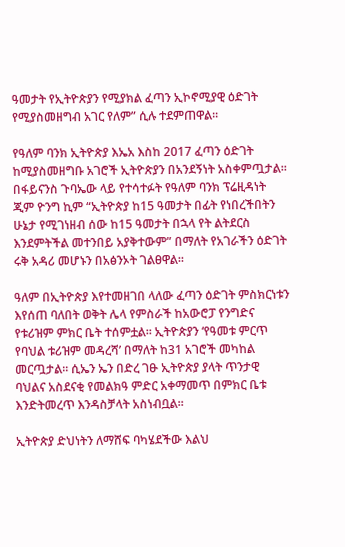ዓመታት የኢትዮጵያን የሚያክል ፈጣን ኢኮኖሚያዊ ዕድገት የሚያስመዘግብ አገር የለም” ሲሉ ተደምጠዋል፡፡

የዓለም ባንክ ኢትዮጵያ እኤአ እስከ 2017 ፈጣን ዕድገት ከሚያስመዘግቡ አገሮች ኢትዮጵያን በአንደኝነት አስቀምጧታል፡፡ በፋይናንስ ጉባኤው ላይ የተሳተፉት የዓለም ባንክ ፕሬዚዳነት ጂም ዮንግ ኪም “ኢትዮጵያ ከ15 ዓመታት በፊት የነበረችበትን ሁኔታ የሚገነዘብ ሰው ከ15 ዓመታት በኋላ የት ልትደርስ እንደምትችል መተንበይ አያቅተውም” በማለት የአገራችን ዕድገት ሩቅ አዳሪ መሆኑን በአፅንኦት ገልፀዋል፡፡

ዓለም በኢትዮጵያ እየተመዘገበ ላለው ፈጣን ዕድገት ምስክርነቱን እየሰጠ ባለበት ወቅት ሌላ የምስራች ከአውሮፓ የንግድና የቱሪዝም ምክር ቤት ተሰምቷል፡፡ ኢትዮጵያን ‘የዓመቱ ምርጥ የባህል ቱሪዝም መዳረሻ’ በማለት ከ31 አገሮች መካከል መርጧታል፡፡ ሲኤን ኤን በድረ ገፁ ኢትዮጵያ ያላት ጥንታዊ ባህልና አስደናቂ የመልክዓ ምድር አቀማመጥ በምክር ቤቱ እንድትመረጥ እንዳስቻላት አስነብቧል፡፡

ኢትዮጵያ ድህነትን ለማሸፍ ባካሄደችው እልህ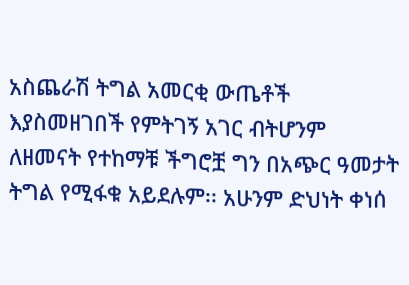አስጨራሽ ትግል አመርቂ ውጤቶች እያስመዘገበች የምትገኝ አገር ብትሆንም ለዘመናት የተከማቹ ችግሮቿ ግን በአጭር ዓመታት ትግል የሚፋቁ አይደሉም፡፡ አሁንም ድህነት ቀነሰ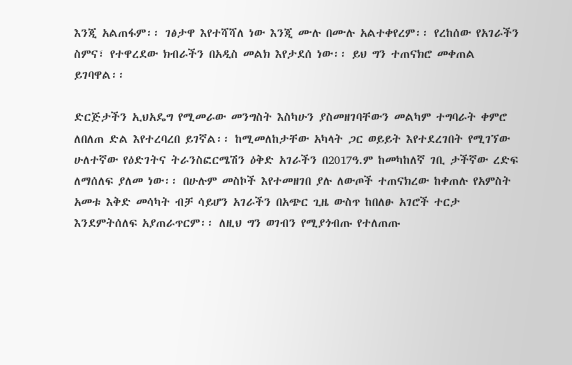እንጂ አልጠፋም፡፡ ገፅታዋ እየተሻሻለ ነው እንጂ ሙሉ በሙሉ አልተቀየረም፡፡ የረከሰው የአገራችን ስምና፣ የተዋረደው ክብራችን በአዲስ መልክ እየታደሰ ነው፡፡ ይህ ግን ተጠናክሮ መቀጠል ይገባዋል፡፡

ድርጅታችን ኢህአዴግ የሚመራው መንግስት እስካሁን ያስመዘገባቸውን መልካም ተግባራት ቀምሮ ለበለጠ ድል እየተረባረበ ይገኛል፡፡ ከሚመለከታቸው አካላት ጋር ወይይት እየተደረገበት የሚገኘው ሁለተኛው የዕድገትና ትራንስፎርሜሽን ዕቅድ አገራችን በ2017ዓ.ም ከመካከለኛ ገቢ ታችኛው ረድፍ ለማሰለፍ ያለመ ነው፡፡ በሁሉም መስኮች እየተመዘገበ ያሉ ለውጦች ተጠናክረው ከቀጠሉ የአምስት አመቱ እቅድ መሳካት ብቻ ሳይሆን አገራችን በአጭር ጊዜ ውስጥ ከበለፁ አገሮች ተርታ እንደምትሰለፍ አያጠራጥርም፡፡ ለዚህ ግን ወገብን የሚያጎብጡ የተለጠጡ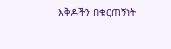እቅዶችን በቁርጠኝነት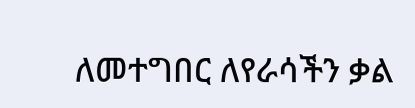ለመተግበር ለየራሳችን ቃል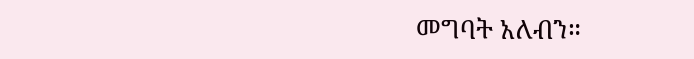መግባት አለብን።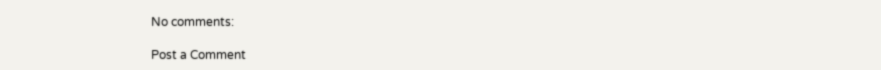No comments:

Post a Comment